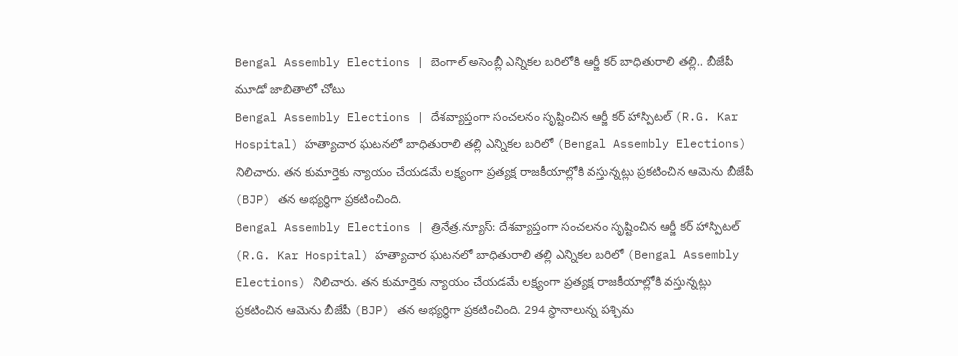Bengal Assembly Elections | బెంగాల్ అసెంబ్లీ ఎన్నికల బరిలోకి ఆర్జీ కర్ బాధితురాలి తల్లి.. బీజేపీ మూడో జాబితాలో చోటు
Bengal Assembly Elections | దేశవ్యాప్తంగా సంచలనం సృష్టించిన ఆర్జీ కర్ హాస్పిటల్ (R.G. Kar Hospital) హత్యాచార ఘటనలో బాధితురాలి తల్లి ఎన్నికల బరిలో (Bengal Assembly Elections) నిలిచారు. తన కుమార్తెకు న్యాయం చేయడమే లక్ష్యంగా ప్రత్యక్ష రాజకీయాల్లోకి వస్తున్నట్లు ప్రకటించిన ఆమెను బీజేపీ (BJP) తన అభ్యర్థిగా ప్రకటించింది.
Bengal Assembly Elections | త్రినేత్ర.న్యూస్: దేశవ్యాప్తంగా సంచలనం సృష్టించిన ఆర్జీ కర్ హాస్పిటల్ (R.G. Kar Hospital) హత్యాచార ఘటనలో బాధితురాలి తల్లి ఎన్నికల బరిలో (Bengal Assembly Elections) నిలిచారు. తన కుమార్తెకు న్యాయం చేయడమే లక్ష్యంగా ప్రత్యక్ష రాజకీయాల్లోకి వస్తున్నట్లు ప్రకటించిన ఆమెను బీజేపీ (BJP) తన అభ్యర్థిగా ప్రకటించింది. 294 స్థానాలున్న పశ్చిమ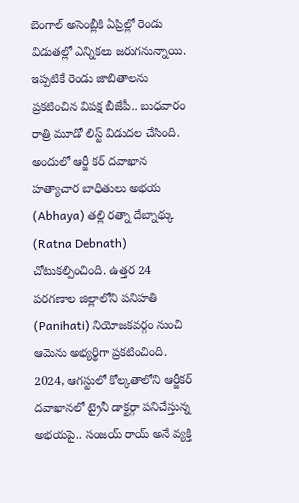బెంగాల్ అసెంబ్లీకి ఏప్రిల్లో రెండు విడుతల్లో ఎన్నికలు జరుగనున్నాయి. ఇప్పటికే రెండు జాబితాలను ప్రకటించిన విపక్ష బీజేపీ.. బుధవారం రాత్రి మూడో లిస్ట్ విడుదల చేసింది. అందులో ఆర్జీ కర్ దవాఖాన హత్యాచార బాధితులు అభయ (Abhaya) తల్లి రత్నా దేబ్నాథ్కు (Ratna Debnath) చోటుకల్పించింది. ఉత్తర 24 పరగణాల జిల్లాలోని పనిహతి (Panihati) నియోజకవర్గం నుంచి ఆమెను అభ్యర్థిగా ప్రకటించింది.
2024, ఆగస్టులో కోల్కతాలోని ఆర్జీకర్ దవాఖానలో ట్రైనీ డాక్టర్గా పనిచేస్తున్న అభయపై.. సంజయ్ రాయ్ అనే వ్యక్తి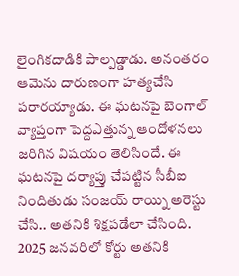లైంగికదాడికి పాల్పడ్డాడు. అనంతరం ఆమెను దారుణంగా హత్యచేసి పరారయ్యాడు. ఈ ఘటనపై బెంగాల్ వ్యాప్తంగా పెద్దఎత్తున్న ఆందోళనలు జరిగిన విషయం తెలిసిందే. ఈ ఘటనపై దర్యాప్తు చేపట్టిన సీబీఐ నిందితుడు సంజయ్ రాయ్ని అరెస్టు చేసి.. అతనికి శిక్షపడేలా చేసింది. 2025 జనవరిలో కోర్టు అతనికి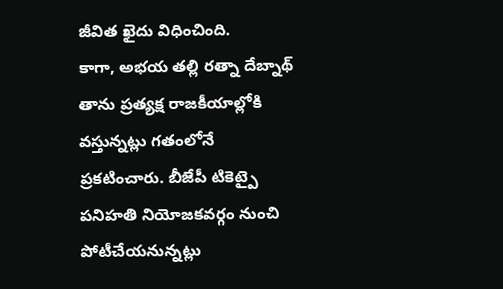జీవిత ఖైదు విధించింది.
కాగా, అభయ తల్లి రత్నా దేబ్నాథ్ తాను ప్రత్యక్ష రాజకీయాల్లోకి వస్తున్నట్లు గతంలోనే ప్రకటించారు. బీజేపీ టికెట్పై పనిహతి నియోజకవర్గం నుంచి పోటీచేయనున్నట్లు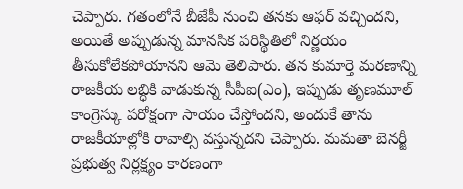చెప్పారు. గతంలోనే బీజేపీ నుంచి తనకు ఆఫర్ వచ్చిందని, అయితే అప్పుడున్న మానసిక పరిస్థితిలో నిర్ణయం తీసుకోలేకపోయానని ఆమె తెలిపారు. తన కుమార్తె మరణాన్ని రాజకీయ లబ్ధికి వాడుకున్న సీపీఐ(ఎం), ఇప్పుడు తృణమూల్ కాంగ్రెస్కు పరోక్షంగా సాయం చేస్తోందని, అందుకే తాను రాజకీయాల్లోకి రావాల్సి వస్తున్నదని చెప్పారు. మమతా బెనర్జీ ప్రభుత్వ నిర్లక్ష్యం కారణంగా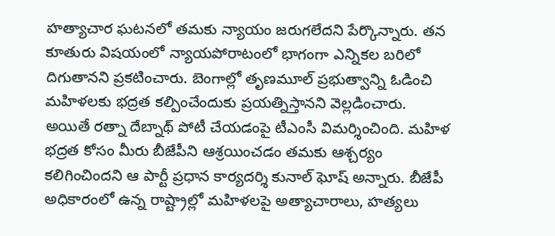హత్యాచార ఘటనలో తమకు న్యాయం జరుగలేదని పేర్కొన్నారు. తన కూతురు విషయంలో న్యాయపోరాటంలో భాగంగా ఎన్నికల బరిలో దిగుతానని ప్రకటించారు. బెంగాల్లో తృణమూల్ ప్రభుత్వాన్ని ఓడించి మహిళలకు భద్రత కల్పించేందుకు ప్రయత్నిస్తానని వెల్లడించారు.
అయితే రత్నా దేబ్నాథ్ పోటీ చేయడంపై టీఎంసీ విమర్శించింది. మహిళ భద్రత కోసం మీరు బీజేపీని ఆశ్రయించడం తమకు ఆశ్చర్యం కలిగించిందని ఆ పార్టీ ప్రధాన కార్యదర్శి కునాల్ ఘోష్ అన్నారు. బీజేపీ అధికారంలో ఉన్న రాష్ట్రాల్లో మహిళలపై అత్యాచారాలు, హత్యలు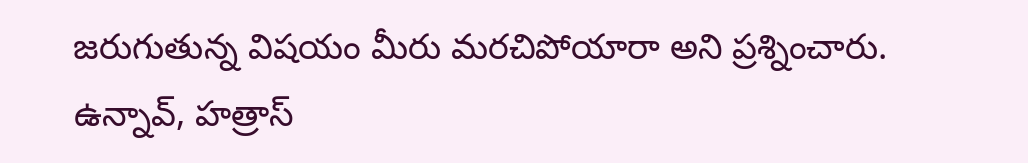జరుగుతున్న విషయం మీరు మరచిపోయారా అని ప్రశ్నించారు. ఉన్నావ్, హత్రాస్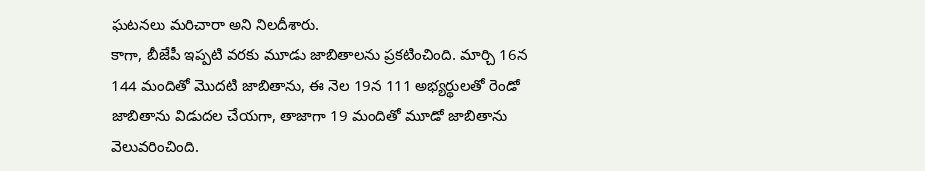ఘటనలు మరిచారా అని నిలదీశారు.
కాగా, బీజేపీ ఇప్పటి వరకు మూడు జాబితాలను ప్రకటించింది. మార్చి 16న 144 మందితో మొదటి జాబితాను, ఈ నెల 19న 111 అభ్యర్థులతో రెండో జాబితాను విడుదల చేయగా, తాజాగా 19 మందితో మూడో జాబితాను వెలువరించింది.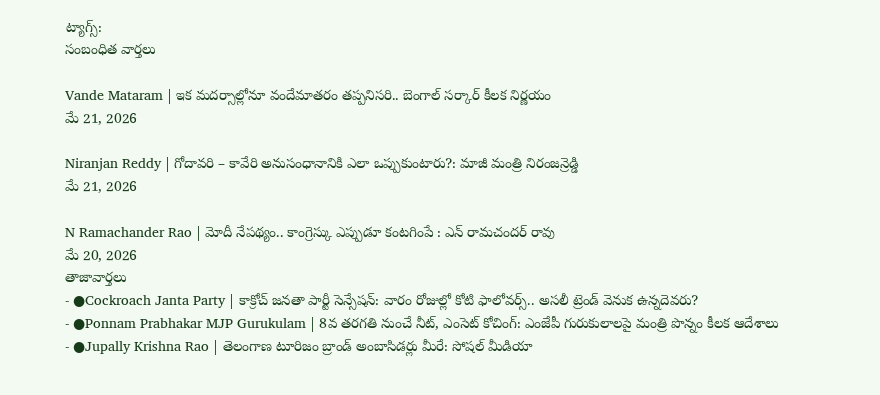ట్యాగ్స్:
సంబంధిత వార్తలు

Vande Mataram | ఇక మదర్సాల్లోనూ వందేమాతరం తప్పనిసరి.. బెంగాల్ సర్కార్ కీలక నిర్ణయం
మే 21, 2026

Niranjan Reddy | గోదావరి – కావేరి అనుసంధానానికి ఎలా ఒప్పుకుంటారు?: మాజీ మంత్రి నిరంజన్రెడ్డి
మే 21, 2026

N Ramachander Rao | మోదీ నేపథ్యం.. కాంగ్రెస్కు ఎప్పుడూ కంటగింపే : ఎన్ రామచందర్ రావు
మే 20, 2026
తాజావార్తలు
- ●Cockroach Janta Party | కాక్రోచ్ జనతా పార్టీ సెన్సేషన్: వారం రోజుల్లో కోటి ఫాలోవర్స్.. అసలీ ట్రెండ్ వెనుక ఉన్నదెవరు?
- ●Ponnam Prabhakar MJP Gurukulam | 8వ తరగతి నుంచే నీట్, ఎంసెట్ కోచింగ్: ఎంజేపీ గురుకులాలపై మంత్రి పొన్నం కీలక ఆదేశాలు
- ●Jupally Krishna Rao | తెలంగాణ టూరిజం బ్రాండ్ అంబాసిడర్లు మీరే: సోషల్ మీడియా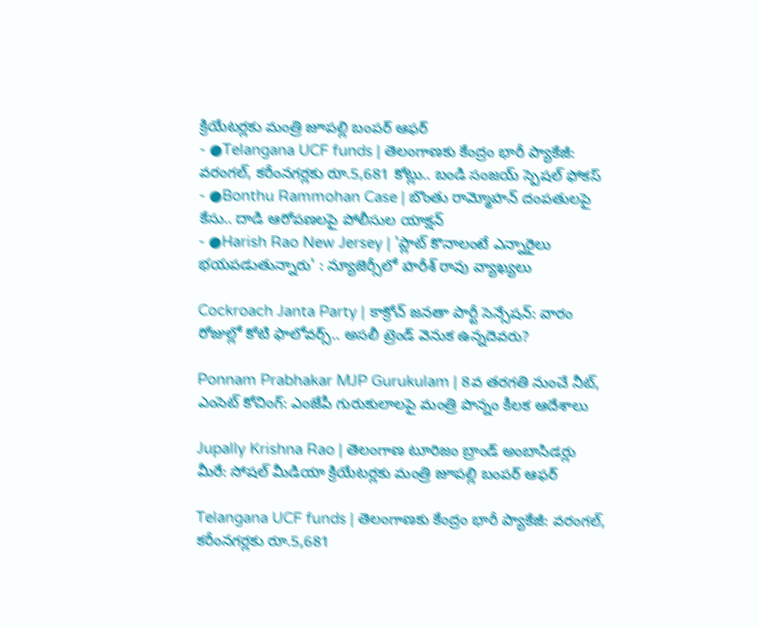క్రియేటర్లకు మంత్రి జూపల్లి బంపర్ ఆఫర్
- ●Telangana UCF funds | తెలంగాణకు కేంద్రం భారీ ప్యాకేజీ: వరంగల్, కరీంనగర్లకు రూ.5,681 కోట్లు.. బండి సంజయ్ స్పెషల్ ఫోకస్
- ●Bonthu Rammohan Case | బొంతు రామ్మోహన్ దంపతులపై కేసు.. దాడి ఆరోపణలపై పోలీసుల యాక్షన్
- ●Harish Rao New Jersey | 'ప్లాట్ కొనాలంటే ఎన్నారైలు భయపడుతున్నారు' : న్యూజెర్సీలో హరీశ్ రావు వ్యాఖ్యలు

Cockroach Janta Party | కాక్రోచ్ జనతా పార్టీ సెన్సేషన్: వారం రోజుల్లో కోటి ఫాలోవర్స్.. అసలీ ట్రెండ్ వెనుక ఉన్నదెవరు?

Ponnam Prabhakar MJP Gurukulam | 8వ తరగతి నుంచే నీట్, ఎంసెట్ కోచింగ్: ఎంజేపీ గురుకులాలపై మంత్రి పొన్నం కీలక ఆదేశాలు

Jupally Krishna Rao | తెలంగాణ టూరిజం బ్రాండ్ అంబాసిడర్లు మీరే: సోషల్ మీడియా క్రియేటర్లకు మంత్రి జూపల్లి బంపర్ ఆఫర్

Telangana UCF funds | తెలంగాణకు కేంద్రం భారీ ప్యాకేజీ: వరంగల్, కరీంనగర్లకు రూ.5,681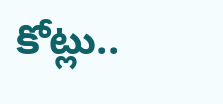కోట్లు..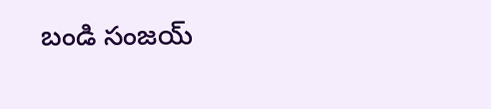బండి సంజయ్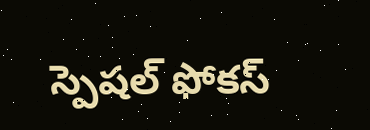స్పెషల్ ఫోకస్